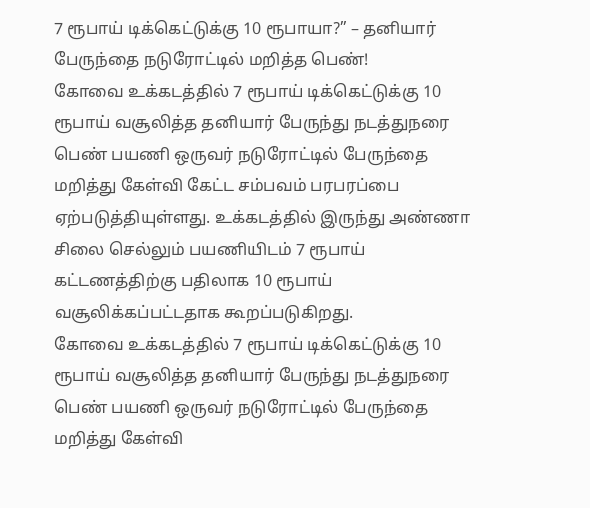7 ரூபாய் டிக்கெட்டுக்கு 10 ரூபாயா?” – தனியார் பேருந்தை நடுரோட்டில் மறித்த பெண்!
கோவை உக்கடத்தில் 7 ரூபாய் டிக்கெட்டுக்கு 10 ரூபாய் வசூலித்த தனியார் பேருந்து நடத்துநரை பெண் பயணி ஒருவர் நடுரோட்டில் பேருந்தை மறித்து கேள்வி கேட்ட சம்பவம் பரபரப்பை ஏற்படுத்தியுள்ளது. உக்கடத்தில் இருந்து அண்ணா சிலை செல்லும் பயணியிடம் 7 ரூபாய் கட்டணத்திற்கு பதிலாக 10 ரூபாய் வசூலிக்கப்பட்டதாக கூறப்படுகிறது.
கோவை உக்கடத்தில் 7 ரூபாய் டிக்கெட்டுக்கு 10 ரூபாய் வசூலித்த தனியார் பேருந்து நடத்துநரை பெண் பயணி ஒருவர் நடுரோட்டில் பேருந்தை மறித்து கேள்வி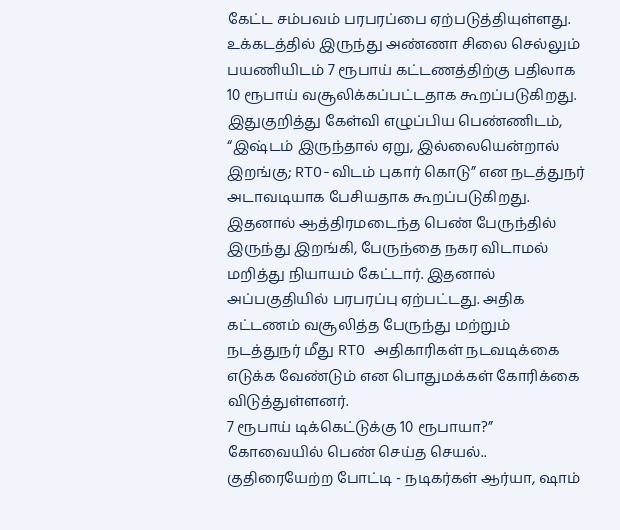கேட்ட சம்பவம் பரபரப்பை ஏற்படுத்தியுள்ளது. உக்கடத்தில் இருந்து அண்ணா சிலை செல்லும் பயணியிடம் 7 ரூபாய் கட்டணத்திற்கு பதிலாக 10 ரூபாய் வசூலிக்கப்பட்டதாக கூறப்படுகிறது. இதுகுறித்து கேள்வி எழுப்பிய பெண்ணிடம், “இஷ்டம் இருந்தால் ஏறு, இல்லையென்றால் இறங்கு; RTO-விடம் புகார் கொடு” என நடத்துநர் அடாவடியாக பேசியதாக கூறப்படுகிறது. இதனால் ஆத்திரமடைந்த பெண் பேருந்தில் இருந்து இறங்கி, பேருந்தை நகர விடாமல் மறித்து நியாயம் கேட்டார். இதனால் அப்பகுதியில் பரபரப்பு ஏற்பட்டது. அதிக கட்டணம் வசூலித்த பேருந்து மற்றும் நடத்துநர் மீது RTO அதிகாரிகள் நடவடிக்கை எடுக்க வேண்டும் என பொதுமக்கள் கோரிக்கை விடுத்துள்ளனர்.
7 ரூபாய் டிக்கெட்டுக்கு 10 ரூபாயா?” கோவையில் பெண் செய்த செயல்..
குதிரையேற்ற போட்டி - நடிகர்கள் ஆர்யா, ஷாம்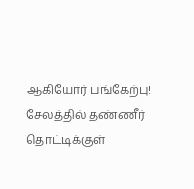ஆகியோர் பங்கேற்பு!
சேலத்தில் தண்ணீர் தொட்டிக்குள்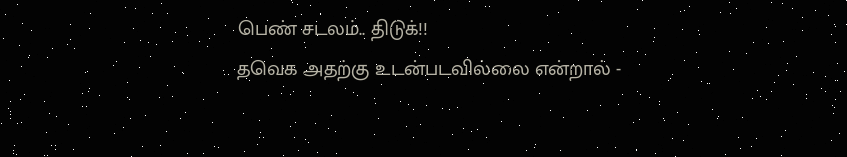பெண் சடலம்.. திடுக்!!
தவெக அதற்கு உடன்படவில்லை என்றால் -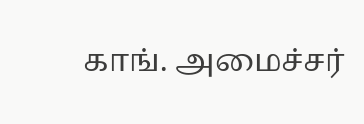காங். அமைச்சர்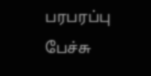பரபரப்பு பேச்சு